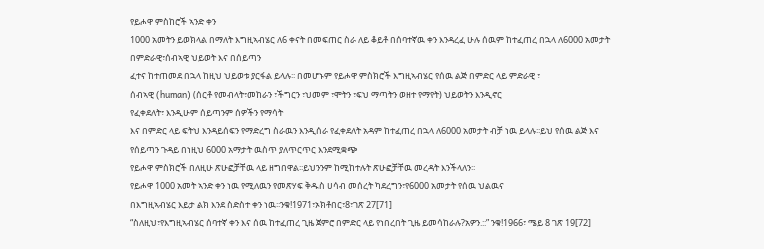የይሖዋ ምስከሮች ኣንድ ቀን
1000 አመትን ይወክላል በማለት እግዚኣብሄር ለ6 ቀናት በመፍጠር ስራ ለይ ቆይቶ በሰባተኛዉ ቀን እንዳረፈ ሁሉ ሰዉም ከተፈጠረ በኋላ ለ6000 አመታት በምድራዊ፣ሰብኣዊ ህይወት እና በሰይጣን
ፈተና ከተጠመደ በኋላ ከዚህ ህይወቱ ያርፋል ይላሉ፡፡ በመሆኑም የይሖዋ ምስክሮች እግዚኣብሄር የሰዉ ልጅ በምድር ላይ ምድራዊ ፣
ሰብኣዊ (human) (ሰርቶ የመብላት፣መከራን ፣ችግርን ፣ህመም ፣ሞትን ፣ፍህ ማጣትን ወዘተ የማየት) ህይወትን እንዲኖር
የፈቀደለት፣ እንዲሁም ሰይጣንም ሰዎችን የማሳት
እና በምድር ላይ ፍትህ እንዳይሰፍን የማድረግ ስራዉን እንዲሰራ የፈቀደለት አዳም ከተፈጠረ በኋላ ለ6000 አመታት ብቻ ነዉ ይላሉ፡፡ይህ የሰዉ ልጅ እና የሰይጣን ጉዳይ በነዚህ 6000 አማታት ዉስጥ ያለጥርጥር እንደሚቋጭ
የይሖዋ ምስክሮች በለዚሁ ጽሁፎቻቸዉ ላይ ዘግበዋል፡፡ይህንንም ከሚከተሉት ጽሁፎቻቸዉ መረዳት እንችላለን፡፡
የይሖዋ 1000 አመት ኣንድ ቀን ነዉ የሚለዉን የመጽሃፍ ቅዱስ ሀሳብ መሰረት ካደረግን፣የ6000 አመታት የሰዉ ህልዉና
በእግዚኣብሄር እይታ ልክ እንደ ስድስተ ቀን ነዉ፡፡ንቁ!1971፣ኦክቶበር፣8፣ገጽ 27[71]
“ስለዚህ፣የእግዚኣብሄር ሰባተኛ ቀን እና ሰዉ ከተፈጠረ ጊዜ ጀምሮ በምድር ላይ የነበረበት ጊዜ ይመሳከራሉ?አዎን.::” ንቁ!1966፣ ሜይ 8 ገጽ 19[72]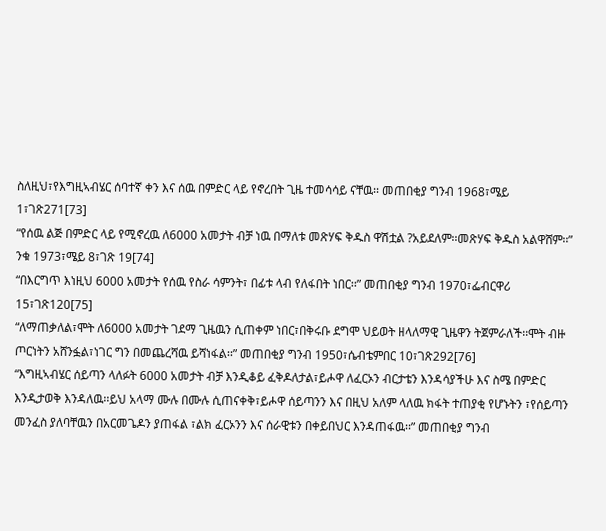ስለዚህ፣የእግዚኣብሄር ሰባተኛ ቀን እና ሰዉ በምድር ላይ የኖረበት ጊዜ ተመሳሳይ ናቸዉ፡፡ መጠበቂያ ግንብ 1968፣ሜይ 1፣ገጽ271[73]
“የሰዉ ልጅ በምድር ላይ የሚኖረዉ ለ6000 አመታት ብቻ ነዉ በማለቱ መጽሃፍ ቅዱስ ዋሽቷል ?አይደለም፡፡መጽሃፍ ቅዱስ አልዋሸም፡፡” ንቁ 1973፣ሜይ 8፣ገጽ 19[74]
“በእርግጥ እነዚህ 6000 አመታት የሰዉ የስራ ሳምንት፣ በፊቱ ላብ የለፋበት ነበር፡፡” መጠበቂያ ግንብ 1970፣ፌብርዋሪ 15፣ገጽ120[75]
“ለማጠቃለል፣ሞት ለ6000 አመታት ገደማ ጊዜዉን ሲጠቀም ነበር፣በቅሩቡ ደግሞ ህይወት ዘላለማዊ ጊዜዋን ትጀምራለች፡፡ሞት ብዙ ጦርነትን አሸንፏል፣ነገር ግን በመጨረሻዉ ይሻነፋል፡፡” መጠበቂያ ግንብ 1950፣ሴብቴምበር 10፣ገጽ292[76]
“እግዚኣብሄር ሰይጣን ላለፉት 6000 አመታት ብቻ እንዲቆይ ፈቅዶለታል፣ይሖዋ ለፈርኦን ብርታቴን እንዳሳያችሁ እና ስሜ በምድር እንዲታወቅ እንዳለዉ፡፡ይህ አላማ ሙሉ በሙሉ ሲጠናቀቅ፣ይሖዋ ሰይጣንን እና በዚህ አለም ላለዉ ክፋት ተጠያቂ የሆኑትን ፣የሰይጣን መንፈስ ያለባቸዉን በአርመጌዶን ያጠፋል ፣ልክ ፈርኦንን እና ሰራዊቱን በቀይበህር እንዳጠፋዉ፡፡” መጠበቂያ ግንብ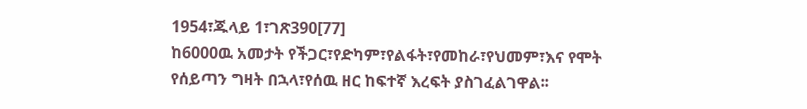1954፣ጁላይ 1፣ገጽ390[77]
ከ6000ዉ አመታት የችጋር፣የድካም፣የልፋት፣የመከራ፣የህመም፣እና የሞት የሰይጣን ግዛት በኋላ፣የሰዉ ዘር ከፍተኛ እረፍት ያስገፈልገዋል፡፡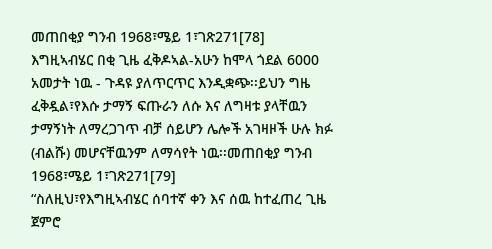መጠበቂያ ግንብ 1968፣ሜይ 1፣ገጽ271[78]
እግዚኣብሄር በቂ ጊዜ ፈቅዶኣል-አሁን ከሞላ ጎደል 6000 አመታት ነዉ - ጉዳዩ ያለጥርጥር እንዲቋጭ፡፡ይህን ግዜ ፈቅዷል፣የእሱ ታማኝ ፍጡራን ለሱ እና ለግዛቱ ያላቸዉን ታማኝነት ለማረጋገጥ ብቻ ሰይሆን ሌሎች አገዛዞች ሁሉ ክፉ (ብልሹ) መሆናቸዉንም ለማሳየት ነዉ፡፡መጠበቂያ ግንብ 1968፣ሜይ 1፣ገጽ271[79]
“ስለዚህ፣የእግዚኣብሄር ሰባተኛ ቀን እና ሰዉ ከተፈጠረ ጊዜ ጀምሮ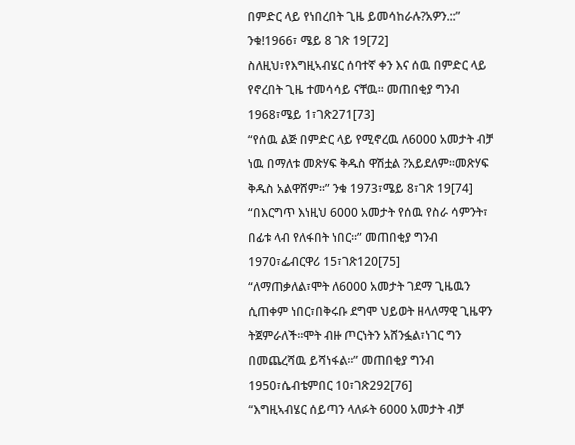በምድር ላይ የነበረበት ጊዜ ይመሳከራሉ?አዎን.::” ንቁ!1966፣ ሜይ 8 ገጽ 19[72]
ስለዚህ፣የእግዚኣብሄር ሰባተኛ ቀን እና ሰዉ በምድር ላይ የኖረበት ጊዜ ተመሳሳይ ናቸዉ፡፡ መጠበቂያ ግንብ 1968፣ሜይ 1፣ገጽ271[73]
“የሰዉ ልጅ በምድር ላይ የሚኖረዉ ለ6000 አመታት ብቻ ነዉ በማለቱ መጽሃፍ ቅዱስ ዋሽቷል ?አይደለም፡፡መጽሃፍ ቅዱስ አልዋሸም፡፡” ንቁ 1973፣ሜይ 8፣ገጽ 19[74]
“በእርግጥ እነዚህ 6000 አመታት የሰዉ የስራ ሳምንት፣ በፊቱ ላብ የለፋበት ነበር፡፡” መጠበቂያ ግንብ 1970፣ፌብርዋሪ 15፣ገጽ120[75]
“ለማጠቃለል፣ሞት ለ6000 አመታት ገደማ ጊዜዉን ሲጠቀም ነበር፣በቅሩቡ ደግሞ ህይወት ዘላለማዊ ጊዜዋን ትጀምራለች፡፡ሞት ብዙ ጦርነትን አሸንፏል፣ነገር ግን በመጨረሻዉ ይሻነፋል፡፡” መጠበቂያ ግንብ 1950፣ሴብቴምበር 10፣ገጽ292[76]
“እግዚኣብሄር ሰይጣን ላለፉት 6000 አመታት ብቻ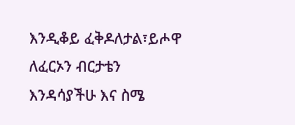እንዲቆይ ፈቅዶለታል፣ይሖዋ ለፈርኦን ብርታቴን እንዳሳያችሁ እና ስሜ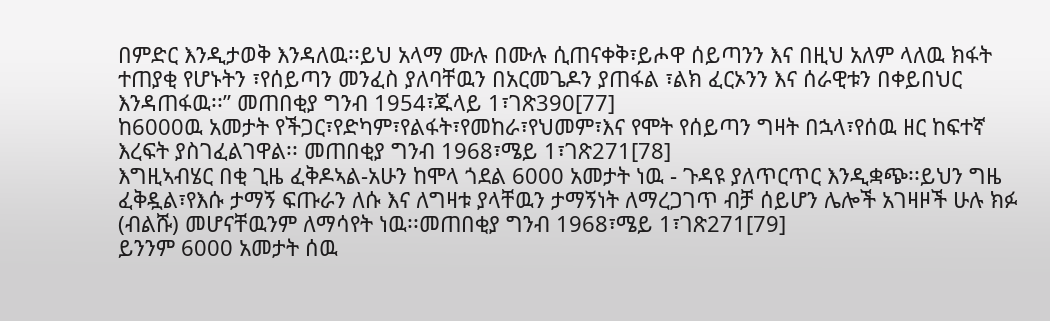በምድር እንዲታወቅ እንዳለዉ፡፡ይህ አላማ ሙሉ በሙሉ ሲጠናቀቅ፣ይሖዋ ሰይጣንን እና በዚህ አለም ላለዉ ክፋት ተጠያቂ የሆኑትን ፣የሰይጣን መንፈስ ያለባቸዉን በአርመጌዶን ያጠፋል ፣ልክ ፈርኦንን እና ሰራዊቱን በቀይበህር እንዳጠፋዉ፡፡” መጠበቂያ ግንብ 1954፣ጁላይ 1፣ገጽ390[77]
ከ6000ዉ አመታት የችጋር፣የድካም፣የልፋት፣የመከራ፣የህመም፣እና የሞት የሰይጣን ግዛት በኋላ፣የሰዉ ዘር ከፍተኛ እረፍት ያስገፈልገዋል፡፡ መጠበቂያ ግንብ 1968፣ሜይ 1፣ገጽ271[78]
እግዚኣብሄር በቂ ጊዜ ፈቅዶኣል-አሁን ከሞላ ጎደል 6000 አመታት ነዉ - ጉዳዩ ያለጥርጥር እንዲቋጭ፡፡ይህን ግዜ ፈቅዷል፣የእሱ ታማኝ ፍጡራን ለሱ እና ለግዛቱ ያላቸዉን ታማኝነት ለማረጋገጥ ብቻ ሰይሆን ሌሎች አገዛዞች ሁሉ ክፉ (ብልሹ) መሆናቸዉንም ለማሳየት ነዉ፡፡መጠበቂያ ግንብ 1968፣ሜይ 1፣ገጽ271[79]
ይንንም 6000 አመታት ሰዉ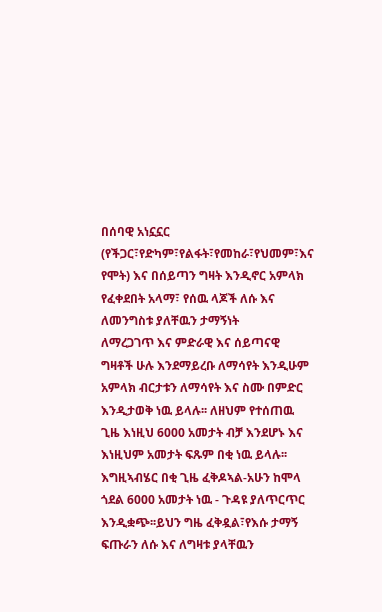በሰባዊ አነኗኗር (የችጋር፣የድካም፣የልፋት፣የመከራ፣የህመም፣እና የሞት) እና በሰይጣን ግዛት እንዲኖር አምላክ የፈቀደበት አላማ፣ የሰዉ ላጆች ለሱ እና ለመንግስቱ ያለቸዉን ታማኝነት
ለማረጋገጥ እና ምድራዊ እና ሰይጣናዊ ግዛቶች ሁሉ እንደማይረቡ ለማሳየት እንዲሁም አምላክ ብርታቱን ለማሳየት እና ስሙ በምድር
እንዲታወቅ ነዉ ይላሉ፡፡ ለዘህም የተሰጠዉ ጊዜ እነዚህ 6000 አመታት ብቻ እንደሆኑ እና እነዚህም አመታት ፍጹም በቂ ነዉ ይላሉ፡፡
እግዚኣብሄር በቂ ጊዜ ፈቅዶኣል-አሁን ከሞላ ጎደል 6000 አመታት ነዉ - ጉዳዩ ያለጥርጥር እንዲቋጭ፡፡ይህን ግዜ ፈቅዷል፣የእሱ ታማኝ
ፍጡራን ለሱ እና ለግዛቱ ያላቸዉን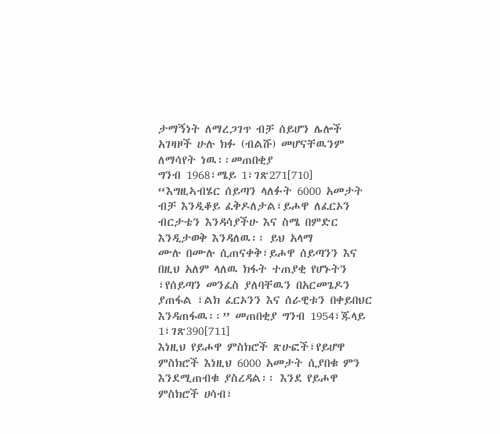ታማኝነት ለማረጋገጥ ብቻ ሰይሆን ሌሎች አገዛዞች ሁሉ ክፉ (ብልሹ) መሆናቸዉንም ለማሳየት ነዉ፡፡መጠበቂያ
ግንብ 1968፣ሜይ 1፣ገጽ271[710]
“እግዚኣብሄር ሰይጣን ላለፉት 6000 አመታት ብቻ እንዲቆይ ፈቅዶለታል፣ይሖዋ ለፈርኦን ብርታቴን እንዳሳያችሁ እና ስሜ በምድር እንዲታወቅ እንዳለዉ፡፡ ይህ አላማ
ሙሉ በሙሉ ሲጠናቀቅ፣ይሖዋ ሰይጣንን እና በዚህ አለም ላለዉ ክፋት ተጠያቂ የሆኑትን ፣የሰይጣን መንፈስ ያለባቸዉን በአርመጌዶን ያጠፋል ፣ልክ ፈርኦንን እና ሰራዊቱን በቀይበህር
እንዳጠፋዉ፡፡” መጠበቂያ ግንብ 1954፣ጁላይ 1፣ገጽ390[711]
እነዚህ የይሖዋ ምስክሮች ጽሁፎች፣የይሆዋ
ምስክሮች እነዚህ 6000 አመታት ሲያበቁ ምን እንደሚጠብቁ ያስረዳል፡፡ እንደ የይሖዋ ምስክሮች ሀሳብ፣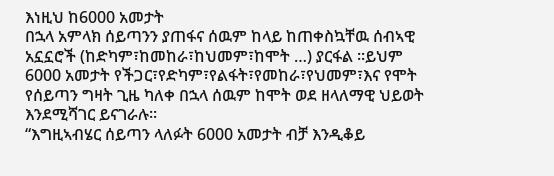እነዚህ ከ6000 አመታት
በኋላ አምላክ ሰይጣንን ያጠፋና ሰዉም ከላይ ከጠቀስኳቸዉ ሰብኣዊ አኗኗሮች (ከድካም፣ከመከራ፣ከህመም፣ከሞት …) ያርፋል ፡፡ይህም
6000 አመታት የችጋር፣የድካም፣የልፋት፣የመከራ፣የህመም፣እና የሞት የሰይጣን ግዛት ጊዜ ካለቀ በኋላ ሰዉም ከሞት ወደ ዘላለማዊ ህይወት እንደሚሻገር ይናገራሉ፡፡
“እግዚኣብሄር ሰይጣን ላለፉት 6000 አመታት ብቻ እንዲቆይ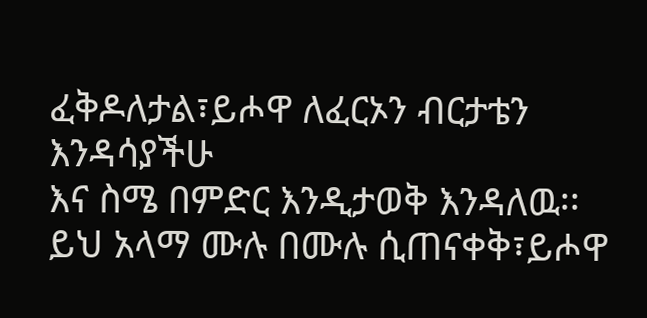ፈቅዶለታል፣ይሖዋ ለፈርኦን ብርታቴን እንዳሳያችሁ
እና ስሜ በምድር እንዲታወቅ እንዳለዉ፡፡ ይህ አላማ ሙሉ በሙሉ ሲጠናቀቅ፣ይሖዋ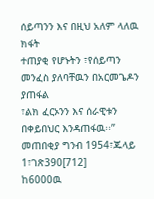ሰይጣንን እና በዚህ አለም ላለዉ ክፋት
ተጠያቂ የሆኑትን ፣የሰይጣን መንፈስ ያለባቸዉን በአርመጌዶን ያጠፋል
፣ልክ ፈርኦንን እና ሰራዊቱን በቀይበህር እንዳጠፋዉ፡፡” መጠበቂያ ግንብ 1954፣ጁላይ 1፣ገጽ390[712]
ከ6000ዉ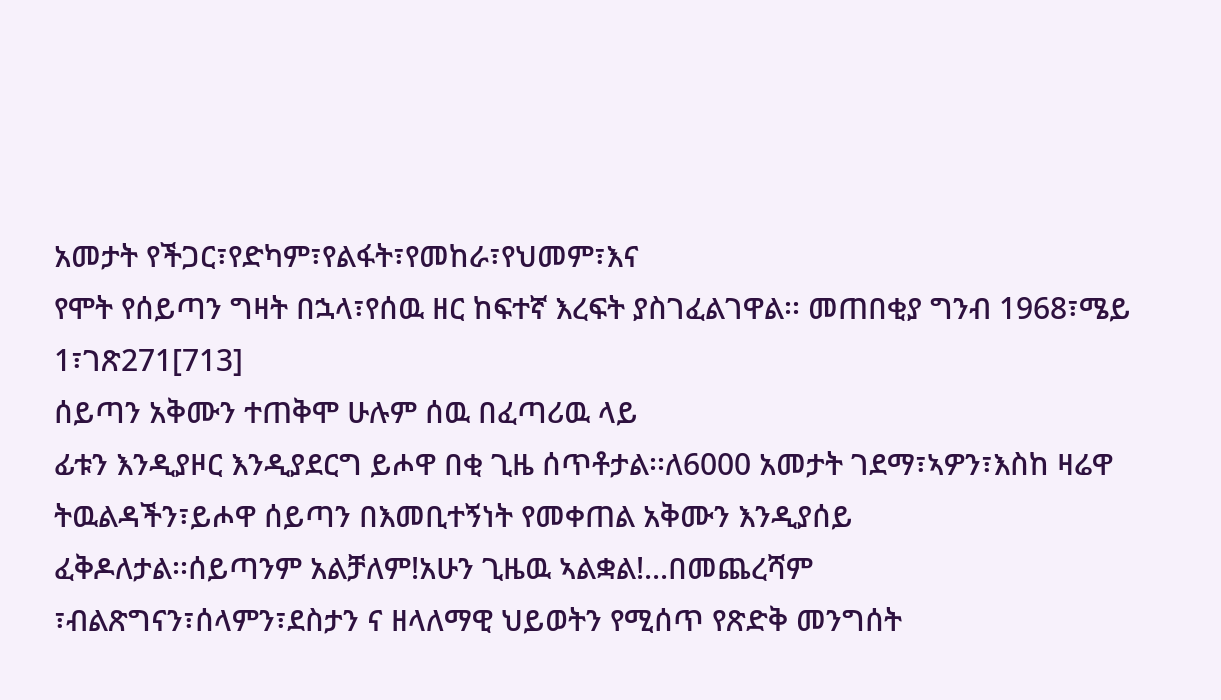አመታት የችጋር፣የድካም፣የልፋት፣የመከራ፣የህመም፣እና
የሞት የሰይጣን ግዛት በኋላ፣የሰዉ ዘር ከፍተኛ እረፍት ያስገፈልገዋል፡፡ መጠበቂያ ግንብ 1968፣ሜይ
1፣ገጽ271[713]
ሰይጣን አቅሙን ተጠቅሞ ሁሉም ሰዉ በፈጣሪዉ ላይ
ፊቱን እንዲያዞር እንዲያደርግ ይሖዋ በቂ ጊዜ ሰጥቶታል፡፡ለ6000 አመታት ገደማ፣ኣዎን፣እስከ ዛሬዋ ትዉልዳችን፣ይሖዋ ሰይጣን በእመቢተኝነት የመቀጠል አቅሙን እንዲያሰይ
ፈቅዶለታል፡፡ሰይጣንም አልቻለም!አሁን ጊዜዉ ኣልቋል!...በመጨረሻም
፣ብልጽግናን፣ሰላምን፣ደስታን ና ዘላለማዊ ህይወትን የሚሰጥ የጽድቅ መንግሰት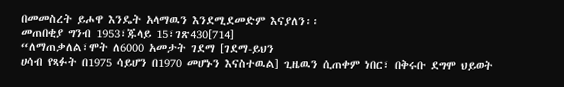በመመስረት ይሖዋ እንዴት አላማዉን እንደሚደመድም እናያለን፡፡
መጠበቂያ ግንብ 1953፣ጁላይ 15፣ገጽ430[714]
“ለማጠቃለል፣ሞት ለ6000 አመታት ገደማ [ገደማ-ይህን
ሀሳብ የጻፉት በ1975 ሳይሆን በ1970 መሆኑን እናስተዉል] ጊዜዉን ሲጠቀም ነበር፣ በቅሩቡ ደግሞ ህይወት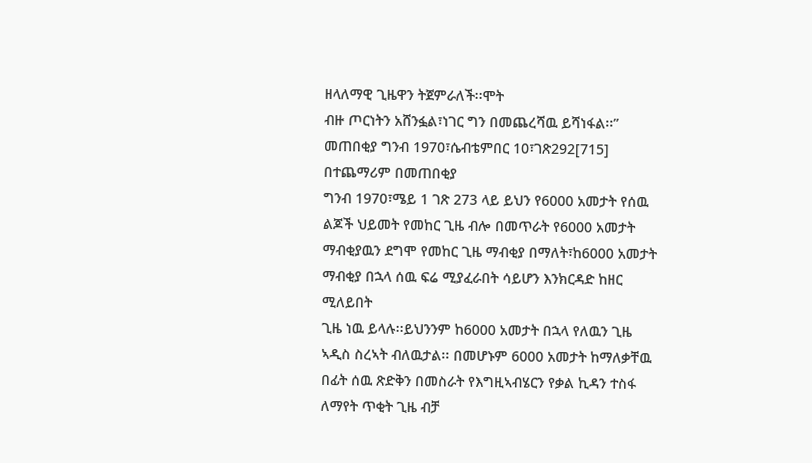ዘላለማዊ ጊዜዋን ትጀምራለች፡፡ሞት
ብዙ ጦርነትን አሸንፏል፣ነገር ግን በመጨረሻዉ ይሻነፋል፡፡” መጠበቂያ ግንብ 1970፣ሴብቴምበር 10፣ገጽ292[715]
በተጨማሪም በመጠበቂያ
ግንብ 1970፣ሜይ 1 ገጽ 273 ላይ ይህን የ6000 አመታት የሰዉ ልጆች ህይመት የመከር ጊዜ ብሎ በመጥራት የ6000 አመታት
ማብቂያዉን ደግሞ የመከር ጊዜ ማብቂያ በማለት፣ከ6000 አመታት ማብቂያ በኋላ ሰዉ ፍሬ ሚያፈራበት ሳይሆን እንክርዳድ ከዘር ሚለይበት
ጊዜ ነዉ ይላሉ፡፡ይህንንም ከ6000 አመታት በኋላ የለዉን ጊዜ ኣዲስ ስረኣት ብለዉታል፡፡ በመሆኑም 6000 አመታት ከማለቃቸዉ
በፊት ሰዉ ጽድቅን በመስራት የእግዚኣብሄርን የቃል ኪዳን ተስፋ ለማየት ጥቂት ጊዜ ብቻ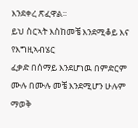እንደቀረ ጽፈዋል፡፡
ይህ ስርኣት እስከመቼ እንደሚቆይ እና የእግዚኣብሄር
ፈቃድ በሰማይ እንደሆነዉ በምድርም ሙሉ በሙሉ መቼ እንደሚሆን ሁሉም ማወቅ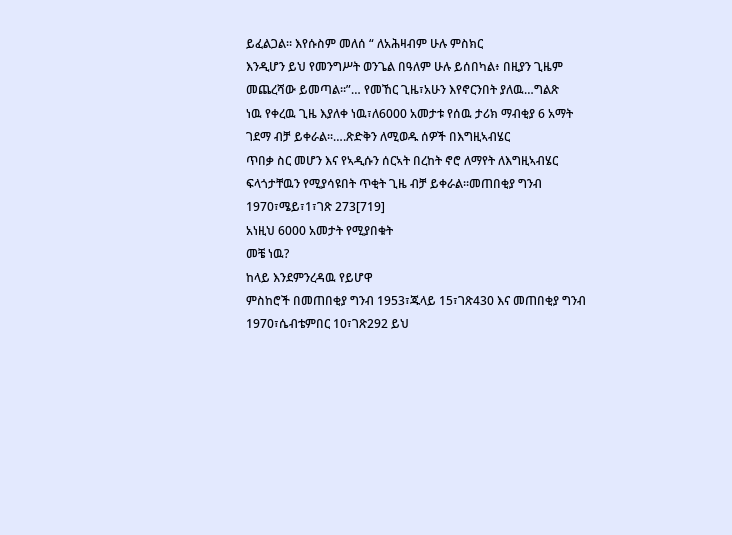ይፈልጋል፡፡ እየሱስም መለሰ “ ለአሕዛብም ሁሉ ምስክር
እንዲሆን ይህ የመንግሥት ወንጌል በዓለም ሁሉ ይሰበካል፥ በዚያን ጊዜም መጨረሻው ይመጣል።”… የመኸር ጊዜ፣አሁን እየኖርንበት ያለዉ…ግልጽ
ነዉ የቀረዉ ጊዜ እያለቀ ነዉ፣ለ6000 አመታቱ የሰዉ ታሪክ ማብቂያ 6 አማት ገደማ ብቻ ይቀራል፡፡….ጽድቅን ለሚወዱ ሰዎች በእግዚኣብሄር
ጥበቃ ስር መሆን እና የኣዲሱን ሰርኣት በረከት ኖሮ ለማየት ለእግዚኣብሄር ፍላጎታቸዉን የሚያሳዩበት ጥቂት ጊዜ ብቻ ይቀራል፡፡መጠበቂያ ግንብ 1970፣ሜይ፣1፣ገጽ 273[719]
አነዚህ 6000 አመታት የሚያበቁት
መቼ ነዉ?
ከላይ እንደምንረዳዉ የይሆዋ
ምስከሮች በመጠበቂያ ግንብ 1953፣ጁላይ 15፣ገጽ430 እና መጠበቂያ ግንብ 1970፣ሴብቴምበር 10፣ገጽ292 ይህ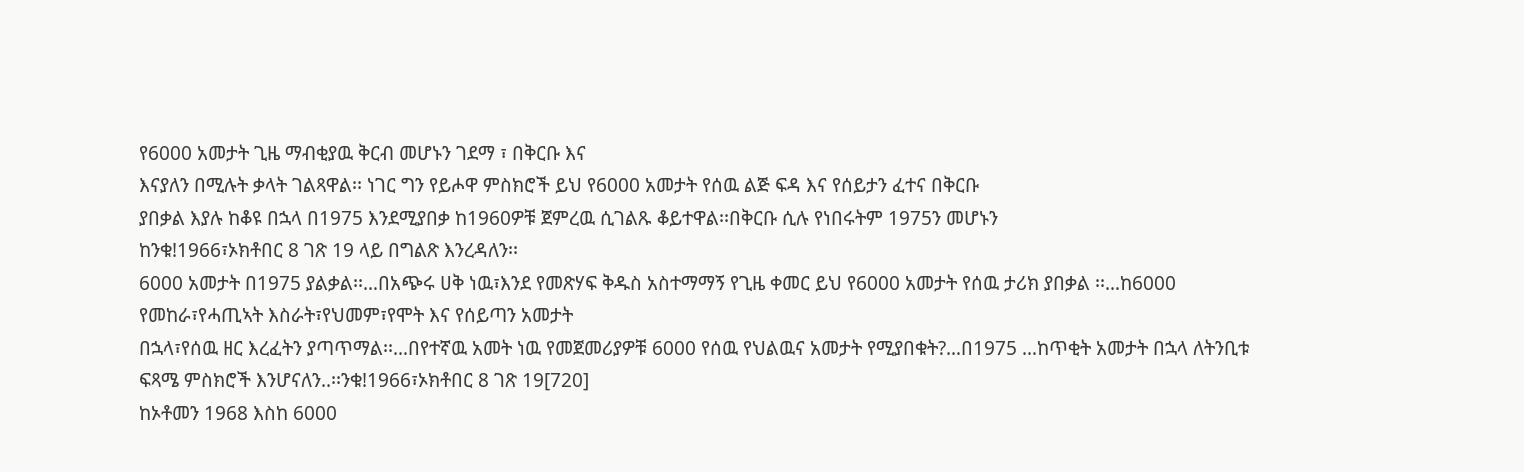የ6000 አመታት ጊዜ ማብቂያዉ ቅርብ መሆኑን ገደማ ፣ በቅርቡ እና
እናያለን በሚሉት ቃላት ገልጻዋል፡፡ ነገር ግን የይሖዋ ምስክሮች ይህ የ6000 አመታት የሰዉ ልጅ ፍዳ እና የሰይታን ፈተና በቅርቡ
ያበቃል እያሉ ከቆዩ በኋላ በ1975 እንደሚያበቃ ከ1960ዎቹ ጀምረዉ ሲገልጹ ቆይተዋል፡፡በቅርቡ ሲሉ የነበሩትም 1975ን መሆኑን
ከንቁ!1966፣ኦክቶበር 8 ገጽ 19 ላይ በግልጽ እንረዳለን፡፡
6000 አመታት በ1975 ያልቃል፡፡…በአጭሩ ሀቅ ነዉ፣እንደ የመጽሃፍ ቅዱስ አስተማማኝ የጊዜ ቀመር ይህ የ6000 አመታት የሰዉ ታሪክ ያበቃል ፡፡…ከ6000 የመከራ፣የሓጢኣት እስራት፣የህመም፣የሞት እና የሰይጣን አመታት
በኋላ፣የሰዉ ዘር እረፈትን ያጣጥማል፡፡…በየተኛዉ አመት ነዉ የመጀመሪያዎቹ 6000 የሰዉ የህልዉና አመታት የሚያበቁት?…በ1975 …ከጥቂት አመታት በኋላ ለትንቢቱ ፍጻሜ ምስክሮች እንሆናለን..፡፡ንቁ!1966፣ኦክቶበር 8 ገጽ 19[720]
ከኦቶመን 1968 እስከ 6000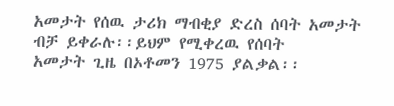አመታት የሰዉ ታሪክ ማብቂያ ድረስ ሰባት አመታት ብቻ ይቀራሉ፡፡ይህም የሚቀረዉ የሰባት
አመታት ጊዜ በኦቶመን 1975 ያልቃል፡፡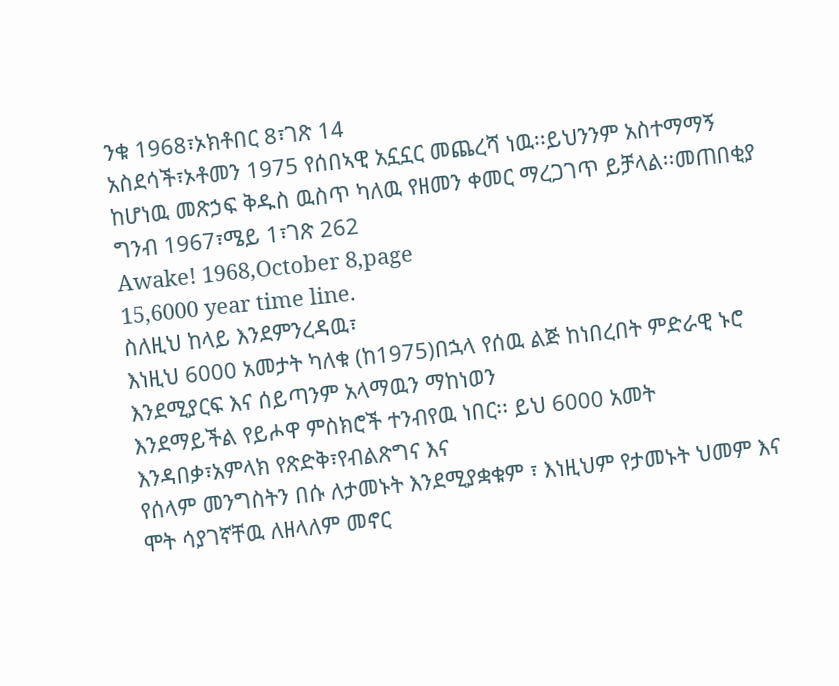ንቁ 1968፣ኦክቶበር 8፣ገጽ 14
አስደሳች፣ኦቶመን 1975 የሰበኣዊ አኗኗር መጨረሻ ነዉ፡፡ይህንንም አስተማማኝ ከሆነዉ መጽኃፍ ቅዱስ ዉስጥ ካለዉ የዘመን ቀመር ማረጋገጥ ይቻላል፡፡መጠበቂያ
ግንብ 1967፣ሜይ 1፣ገጽ 262
Awake! 1968,October 8,page
15,6000 year time line.
ስለዚህ ከላይ እንደምንረዳዉ፣
እነዚህ 6000 አመታት ካለቁ (ከ1975)በኋላ የሰዉ ልጅ ከነበረበት ምድራዊ ኑሮ እንደሚያርፍ እና ሰይጣንም አላማዉን ማከነወን
እንደማይችል የይሖዋ ምስክሮች ተንብየዉ ነበር፡፡ ይህ 6000 አመት
እንዳበቃ፣አምላክ የጽድቅ፣የብልጽግና እና
የሰላም መንግስትን በሱ ለታመኑት እንደሚያቋቁም ፣ እነዚህም የታመኑት ህመም እና ሞት ሳያገኛቸዉ ለዘላለም መኖር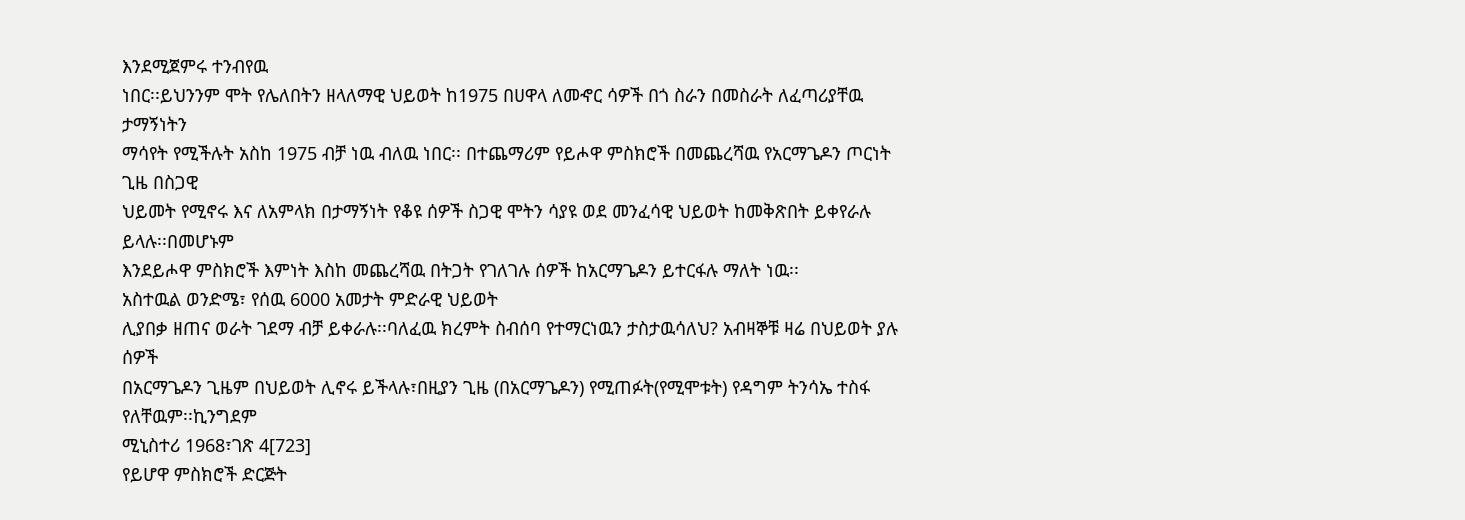እንደሚጀምሩ ተንብየዉ
ነበር፡፡ይህንንም ሞት የሌለበትን ዘላለማዊ ህይወት ከ1975 በሀዋላ ለመኆር ሳዎች በጎ ስራን በመስራት ለፈጣሪያቸዉ ታማኝነትን
ማሳየት የሚችሉት አስከ 1975 ብቻ ነዉ ብለዉ ነበር፡፡ በተጨማሪም የይሖዋ ምስክሮች በመጨረሻዉ የአርማጌዶን ጦርነት ጊዜ በስጋዊ
ህይመት የሚኖሩ እና ለአምላክ በታማኝነት የቆዩ ሰዎች ስጋዊ ሞትን ሳያዩ ወደ መንፈሳዊ ህይወት ከመቅጽበት ይቀየራሉ ይላሉ፡፡በመሆኑም
እንደይሖዋ ምስክሮች እምነት እስከ መጨረሻዉ በትጋት የገለገሉ ሰዎች ከአርማጌዶን ይተርፋሉ ማለት ነዉ፡፡
አስተዉል ወንድሜ፣ የሰዉ 6000 አመታት ምድራዊ ህይወት
ሊያበቃ ዘጠና ወራት ገደማ ብቻ ይቀራሉ፡፡ባለፈዉ ክረምት ስብሰባ የተማርነዉን ታስታዉሳለህ? አብዛኞቹ ዛሬ በህይወት ያሉ ሰዎች
በአርማጌዶን ጊዜም በህይወት ሊኖሩ ይችላሉ፣በዚያን ጊዜ (በአርማጌዶን) የሚጠፉት(የሚሞቱት) የዳግም ትንሳኤ ተስፋ የለቸዉም፡፡ኪንግደም
ሚኒስተሪ 1968፣ገጽ 4[723]
የይሆዋ ምስክሮች ድርጅት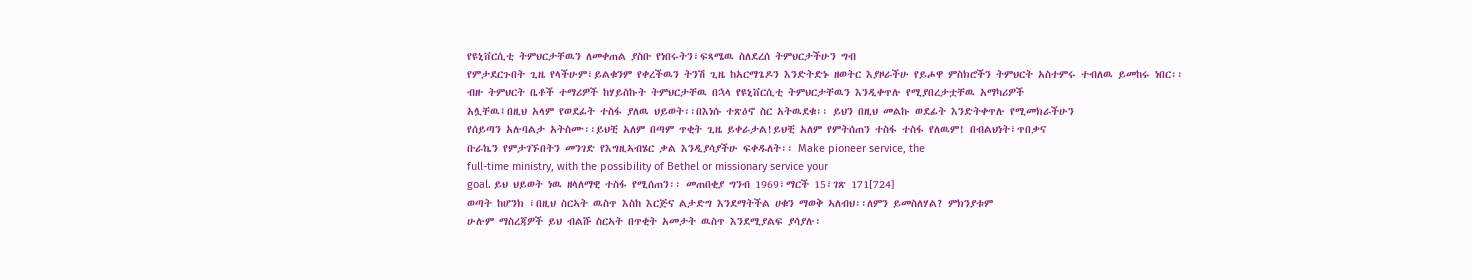የዩኒቨርሲቲ ትምህርታቸዉን ለመቀጠል ያስቡ የነበሩትን፣ፍጻሜዉ ስለደረሰ ትምህርታችሁን ግብ
የምታደርጉበት ጊዜ የላችሁም፣ይልቁንም የቀረችዉን ትንሽ ጊዜ ከአርማጌዶን እንድትድኑ ዘወትር እያዞራችሁ የይሖዋ ምስክሮችን ትምህርት አስተምሩ ተብለዉ ይመከሩ ነበር፡፡
ብዙ ትምህርት ቤቶች ተማሪዎች ከሃይስኩት ትምህርታቸዉ በኋላ የዩኒቨርሲቲ ትምህርታቸዉን እንዲቀጥሉ የሚያበረታቷቸዉ አማካሪዎች
አሏቸዉ፤በዚህ አላም የወደፊት ተስፋ ያለዉ ህይወት፡፡በእነሱ ተጽዕኖ ስር አትዉደቁ፡፡ ይህን በዚህ መልኩ ወደፊት እንድትቀጥሉ የሚመክራችሁን
የሰይጣን አሉባልታ አትስሙ፡፡ይህቺ አለም በጣም ጥቂት ጊዜ ይቀራታል!ይህቺ አለም የምትሰጠን ተስፋ ተስፋ የለዉም! በብልህነት፣ጥበቃና
ቡራኬን የምታገኙበትን መንገድ የእግዚኣብሄር ቃል እንዲያሳያችሁ ፍቀዱለት፡፡ Make pioneer service, the
full-time ministry, with the possibility of Bethel or missionary service your
goal. ይህ ህይወት ነዉ ዘላለማዊ ተስፋ የሚሰጠን፡፡ መጠበቂያ ግንብ 1969፣ማርች 15፣ገጽ 171[724]
ወጣት ከሆንክ ፣በዚህ ስርኣት ዉስጥ እስከ እርጅና ልታድግ እንደማትችል ሀቁን ማወቅ ኣለብህ፡፡ለምን ይመስለሃል? ምክንያቱም
ሁሉም ማስረጃዎች ይህ ብልሹ ስርኣት በጥቂት አመታት ዉስጥ እንደሚያልፍ ያሳያሉ፡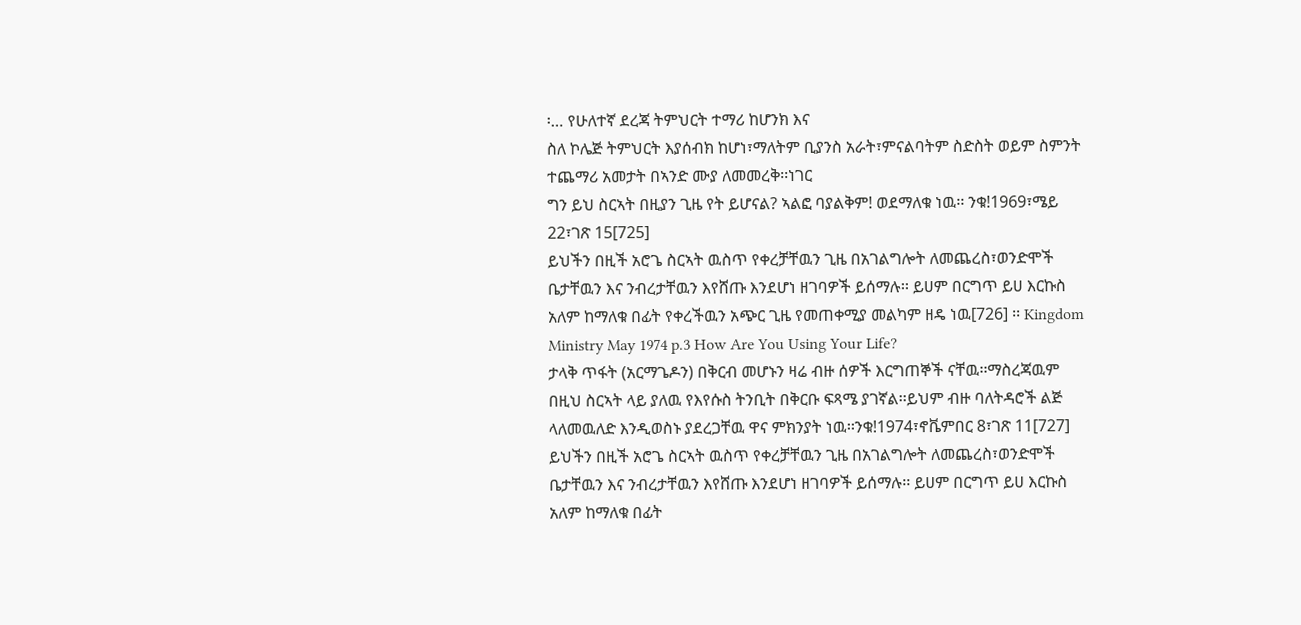፡… የሁለተኛ ደረጃ ትምህርት ተማሪ ከሆንክ እና
ስለ ኮሌጅ ትምህርት እያሰብክ ከሆነ፣ማለትም ቢያንስ አራት፣ምናልባትም ስድስት ወይም ስምንት ተጨማሪ አመታት በኣንድ ሙያ ለመመረቅ፡፡ነገር
ግን ይህ ስርኣት በዚያን ጊዜ የት ይሆናል? ኣልፎ ባያልቅም! ወደማለቁ ነዉ፡፡ ንቁ!1969፣ሜይ 22፣ገጽ 15[725]
ይህችን በዚች አሮጌ ስርኣት ዉስጥ የቀረቻቸዉን ጊዜ በአገልግሎት ለመጨረስ፣ወንድሞች ቤታቸዉን እና ንብረታቸዉን እየሸጡ እንደሆነ ዘገባዎች ይሰማሉ፡፡ ይሀም በርግጥ ይሀ እርኩስ አለም ከማለቁ በፊት የቀረችዉን አጭር ጊዜ የመጠቀሚያ መልካም ዘዴ ነዉ[726] ፡፡ Kingdom Ministry May 1974 p.3 How Are You Using Your Life?
ታላቅ ጥፋት (አርማጌዶን) በቅርብ መሆኑን ዛሬ ብዙ ሰዎች እርግጠኞች ናቸዉ፡፡ማስረጃዉም በዚህ ስርኣት ላይ ያለዉ የእየሱስ ትንቢት በቅርቡ ፍጻሜ ያገኛል፡፡ይህም ብዙ ባለትዳሮች ልጅ ላለመዉለድ እንዲወስኑ ያደረጋቸዉ ዋና ምክንያት ነዉ፡፡ንቁ!1974፣ኖቬምበር 8፣ገጽ 11[727]
ይህችን በዚች አሮጌ ስርኣት ዉስጥ የቀረቻቸዉን ጊዜ በአገልግሎት ለመጨረስ፣ወንድሞች ቤታቸዉን እና ንብረታቸዉን እየሸጡ እንደሆነ ዘገባዎች ይሰማሉ፡፡ ይሀም በርግጥ ይሀ እርኩስ አለም ከማለቁ በፊት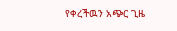የቀረችዉን አጭር ጊዜ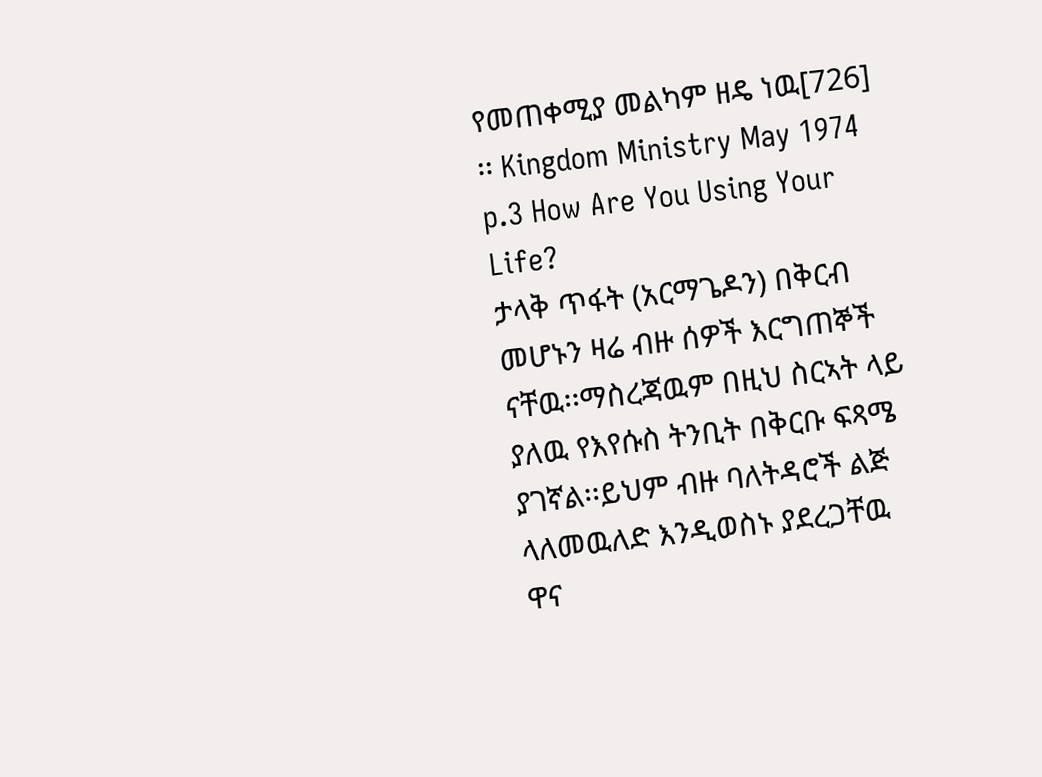የመጠቀሚያ መልካም ዘዴ ነዉ[726] ፡፡ Kingdom Ministry May 1974 p.3 How Are You Using Your Life?
ታላቅ ጥፋት (አርማጌዶን) በቅርብ መሆኑን ዛሬ ብዙ ሰዎች እርግጠኞች ናቸዉ፡፡ማስረጃዉም በዚህ ስርኣት ላይ ያለዉ የእየሱስ ትንቢት በቅርቡ ፍጻሜ ያገኛል፡፡ይህም ብዙ ባለትዳሮች ልጅ ላለመዉለድ እንዲወስኑ ያደረጋቸዉ ዋና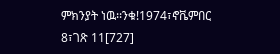ምክንያት ነዉ፡፡ንቁ!1974፣ኖቬምበር 8፣ገጽ 11[727]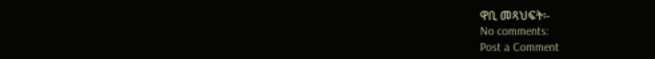ዋቢ መጻህፍት፡-
No comments:
Post a Comment